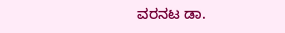ವರನಟ ಡಾ.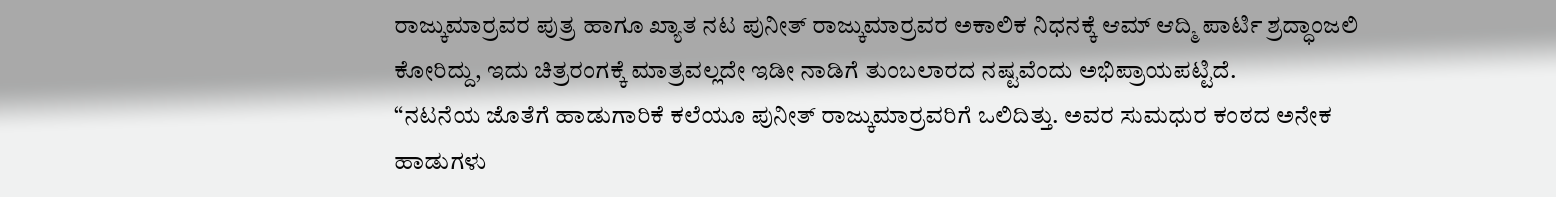ರಾಜ್ಕುಮಾರ್ರವರ ಪುತ್ರ ಹಾಗೂ ಖ್ಯಾತ ನಟ ಪುನೀತ್ ರಾಜ್ಕುಮಾರ್ರವರ ಅಕಾಲಿಕ ನಿಧನಕ್ಕೆ ಆಮ್ ಆದ್ಮಿ ಪಾರ್ಟಿ ಶ್ರದ್ಧಾಂಜಲಿ ಕೋರಿದ್ದು, ಇದು ಚಿತ್ರರಂಗಕ್ಕೆ ಮಾತ್ರವಲ್ಲದೇ ಇಡೀ ನಾಡಿಗೆ ತುಂಬಲಾರದ ನಷ್ಟವೆಂದು ಅಭಿಪ್ರಾಯಪಟ್ಟಿದೆ.
“ನಟನೆಯ ಜೊತೆಗೆ ಹಾಡುಗಾರಿಕೆ ಕಲೆಯೂ ಪುನೀತ್ ರಾಜ್ಕುಮಾರ್ರವರಿಗೆ ಒಲಿದಿತ್ತು. ಅವರ ಸುಮಧುರ ಕಂಠದ ಅನೇಕ ಹಾಡುಗಳು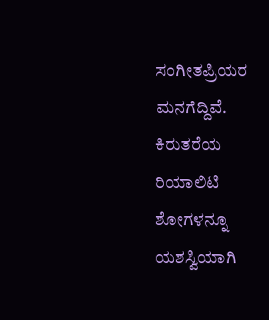ಸಂಗೀತಪ್ರಿಯರ ಮನಗೆದ್ದಿವೆ. ಕಿರುತರೆಯ ರಿಯಾಲಿಟಿ ಶೋಗಳನ್ನೂ ಯಶಸ್ವಿಯಾಗಿ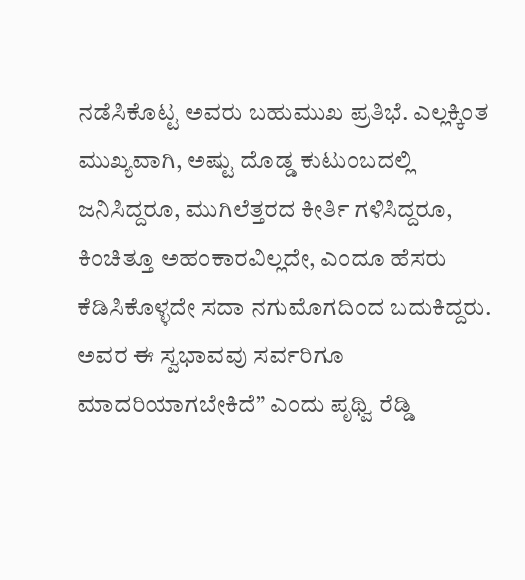ನಡೆಸಿಕೊಟ್ಟ ಅವರು ಬಹುಮುಖ ಪ್ರತಿಭೆ. ಎಲ್ಲಕ್ಕಿಂತ ಮುಖ್ಯವಾಗಿ, ಅಷ್ಟು ದೊಡ್ಡ ಕುಟುಂಬದಲ್ಲಿ ಜನಿಸಿದ್ದರೂ, ಮುಗಿಲೆತ್ತರದ ಕೀರ್ತಿ ಗಳಿಸಿದ್ದರೂ, ಕಿಂಚಿತ್ತೂ ಅಹಂಕಾರವಿಲ್ಲದೇ, ಎಂದೂ ಹೆಸರು ಕೆಡಿಸಿಕೊಳ್ಳದೇ ಸದಾ ನಗುಮೊಗದಿಂದ ಬದುಕಿದ್ದರು. ಅವರ ಈ ಸ್ವಭಾವವು ಸರ್ವರಿಗೂ ಮಾದರಿಯಾಗಬೇಕಿದೆ” ಎಂದು ಪೃಥ್ವಿ ರೆಡ್ಡಿ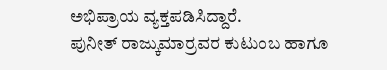ಅಭಿಪ್ರಾಯ ವ್ಯಕ್ತಪಡಿಸಿದ್ದಾರೆ.
ಪುನೀತ್ ರಾಜ್ಕುಮಾರ್ರವರ ಕುಟುಂಬ ಹಾಗೂ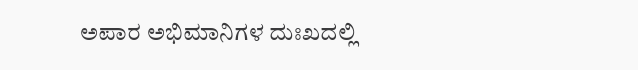ಅಪಾರ ಅಭಿಮಾನಿಗಳ ದುಃಖದಲ್ಲಿ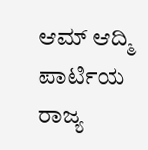ಆಮ್ ಆದ್ಮಿ ಪಾರ್ಟಿಯ ರಾಜ್ಯ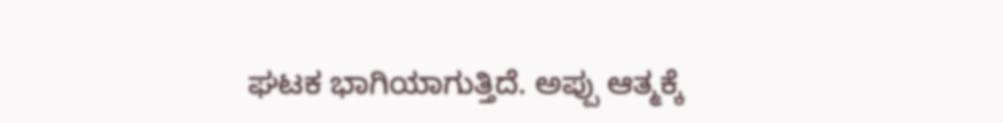ಘಟಕ ಭಾಗಿಯಾಗುತ್ತಿದೆ. ಅಪ್ಪು ಆತ್ಮಕ್ಕೆ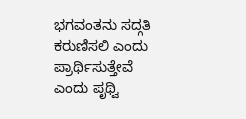ಭಗವಂತನು ಸದ್ಗತಿ ಕರುಣಿಸಲಿ ಎಂದು ಪ್ರಾರ್ಥಿಸುತ್ತೇವೆ ಎಂದು ಪೃಥ್ವಿ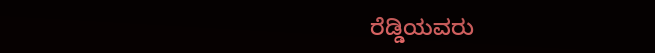ರೆಡ್ಡಿಯವರು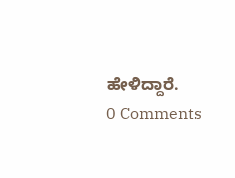ಹೇಳಿದ್ದಾರೆ.
0 Comments